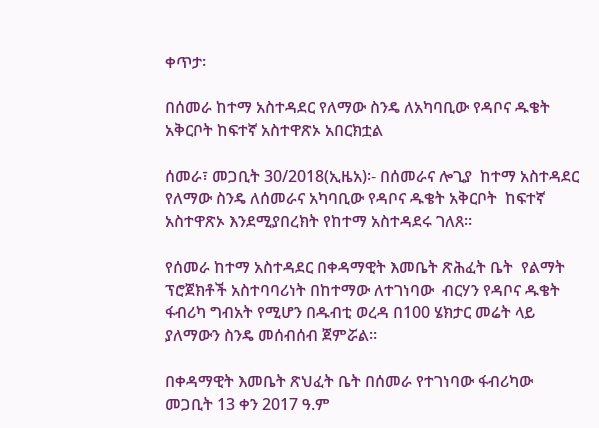ቀጥታ፡

በሰመራ ከተማ አስተዳደር የለማው ስንዴ ለአካባቢው የዳቦና ዱቄት አቅርቦት ከፍተኛ አስተዋጽኦ አበርክቷል

ሰመራ፣ መጋቢት 30/2018(ኢዜአ)፡- በሰመራና ሎጊያ  ከተማ አስተዳደር የለማው ስንዴ ለሰመራና አካባቢው የዳቦና ዱቄት አቅርቦት  ከፍተኛ አስተዋጽኦ እንደሚያበረክት የከተማ አስተዳደሩ ገለጸ።

የሰመራ ከተማ አስተዳደር በቀዳማዊት እመቤት ጽሕፈት ቤት  የልማት ፕሮጀክቶች አስተባባሪነት በከተማው ለተገነባው  ብርሃን የዳቦና ዱቄት ፋብሪካ ግብአት የሚሆን በዱብቲ ወረዳ በ100 ሄክታር መሬት ላይ ያለማውን ስንዴ መሰብሰብ ጀምሯል።

በቀዳማዊት እመቤት ጽህፈት ቤት በሰመራ የተገነባው ፋብሪካው መጋቢት 13 ቀን 2017 ዓ.ም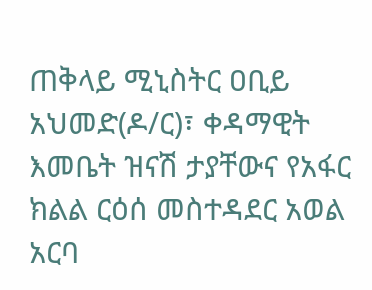ጠቅላይ ሚኒስትር ዐቢይ አህመድ(ዶ/ር)፣ ቀዳማዊት እመቤት ዝናሽ ታያቸውና የአፋር ክልል ርዕሰ መስተዳደር አወል አርባ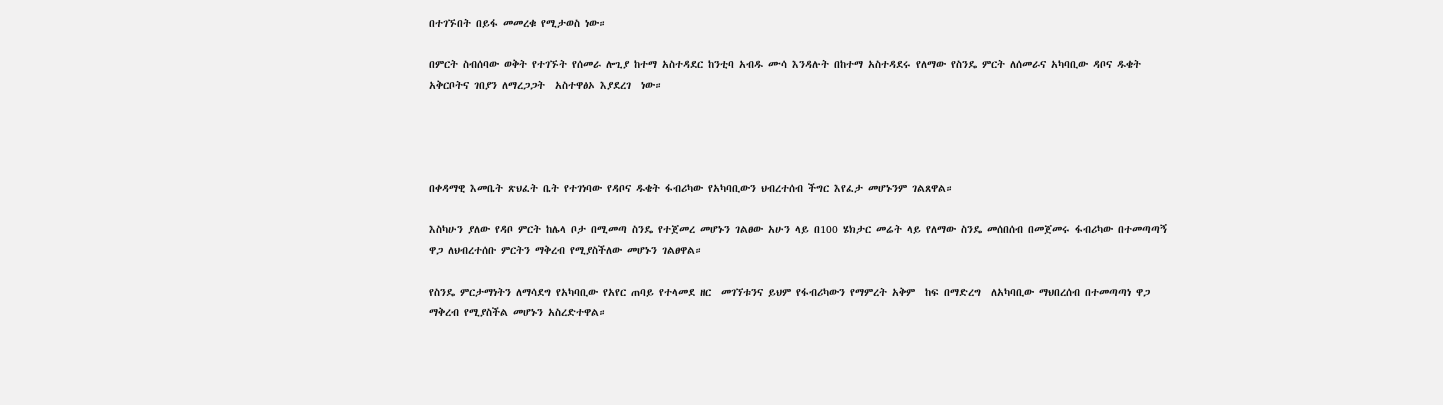በተገኙበት በይፋ መመረቁ የሚታወስ ነው።

በምርት ስብሰባው ወቅት የተገኙት የሰመራ ሎጊያ ከተማ አስተዳደር ከንቲባ አብዱ ሙሳ እንዳሉት በከተማ አስተዳደሩ የለማው የስንዴ ምርት ለሰመራና አካባቢው ዳቦና ዱቄት አቅርቦትና ገበያን ለማረጋጋት  አስተዋፅኦ እያደረገ  ነው።




በቀዳማዊ እመቤት ጽህፈት ቤት የተገነባው የዳቦና ዱቄት ፋብሪካው የአካባቢውን ህብረተሰብ ችግር እየፈታ መሆኑንም ገልጸዋል።

እስካሁን ያለው የዳቦ ምርት ከሌላ ቦታ በሚመጣ ስንዴ የተጀመረ መሆኑን ገልፀው አሁን ላይ በ100 ሄክታር መሬት ላይ የለማው ስንዴ መሰበሰብ በመጀመሩ ፋብሪካው በተመጣጣኝ ዋጋ ለህብረተሰቡ ምርትን ማቅረብ የሚያስችለው መሆኑን ገልፀዋል።

የስንዴ ምርታማነትን ለማሳደግ የአካባቢው የአየር ጠባይ የተላመደ ዘር  መገኘቱንና ይህም የፋብሪካውን የማምረት አቅም  ከፍ በማድረግ  ለአካባቢው ማህበረሰብ በተመጣጣነ ዋጋ ማቅረብ የሚያስችል መሆኑን አስረድተዋል።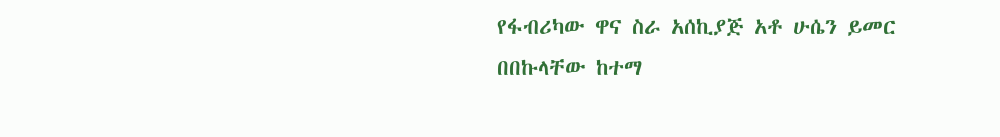የፋብሪካው ዋና ስራ አሰኪያጅ አቶ ሁሴን ይመር በበኩላቸው ከተማ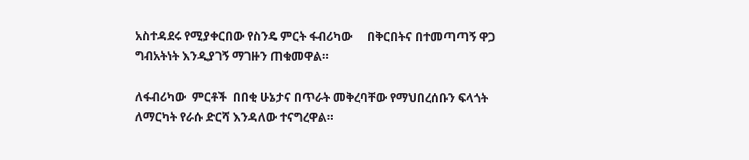አስተዳደሩ የሚያቀርበው የስንዴ ምርት ፋብሪካው     በቅርበትና በተመጣጣኝ ዋጋ  ግብአትነት እንዲያገኝ ማገዙን ጠቁመዋል።

ለፋብሪካው  ምርቶች  በበቂ ሁኔታና በጥራት መቅረባቸው የማህበረሰቡን ፍላጎት ለማርካት የራሱ ድርሻ እንዳለው ተናግረዋል።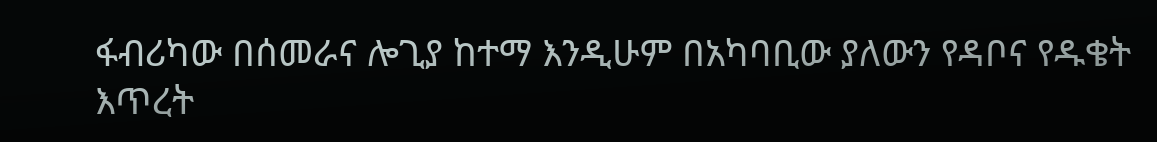ፋብሪካው በሰመራና ሎጊያ ከተማ እንዲሁም በአካባቢው ያለውን የዳቦና የዱቄት እጥረት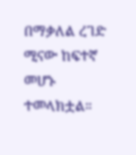በማቃለል ረገድ  ሚናው ከፍተኛ መሆኑ ተመላክቷል።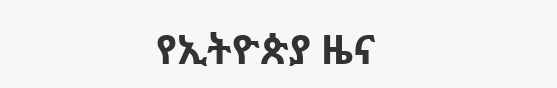የኢትዮጵያ ዜና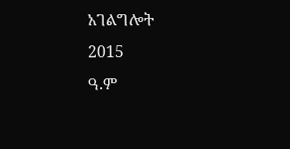አገልግሎት
2015
ዓ.ም